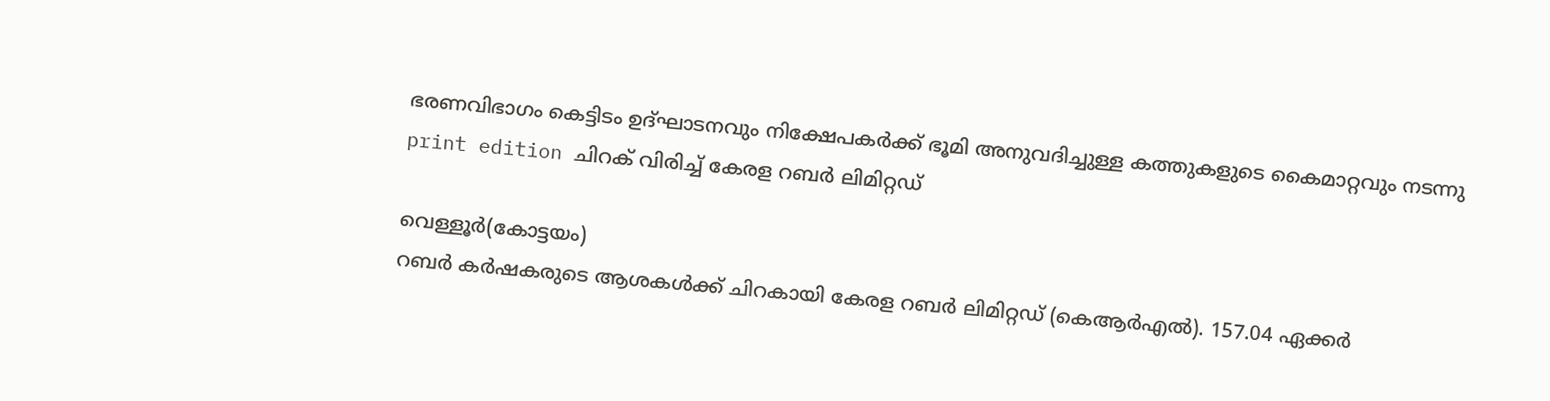ഭരണവിഭാഗം കെട്ടിടം ഉദ്ഘാടനവും നിക്ഷേപകർക്ക് ഭൂമി അനുവദിച്ചുള്ള കത്തുകളുടെ കൈമാറ്റവും നടന്നു
print edition ചിറക് വിരിച്ച് കേരള റബർ ലിമിറ്റഡ്

വെള്ളൂർ(കോട്ടയം)
റബർ കർഷകരുടെ ആശകൾക്ക് ചിറകായി കേരള റബർ ലിമിറ്റഡ് (കെആർഎൽ). 157.04 ഏക്കർ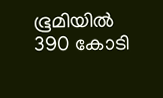ഭൂമിയിൽ 390 കോടി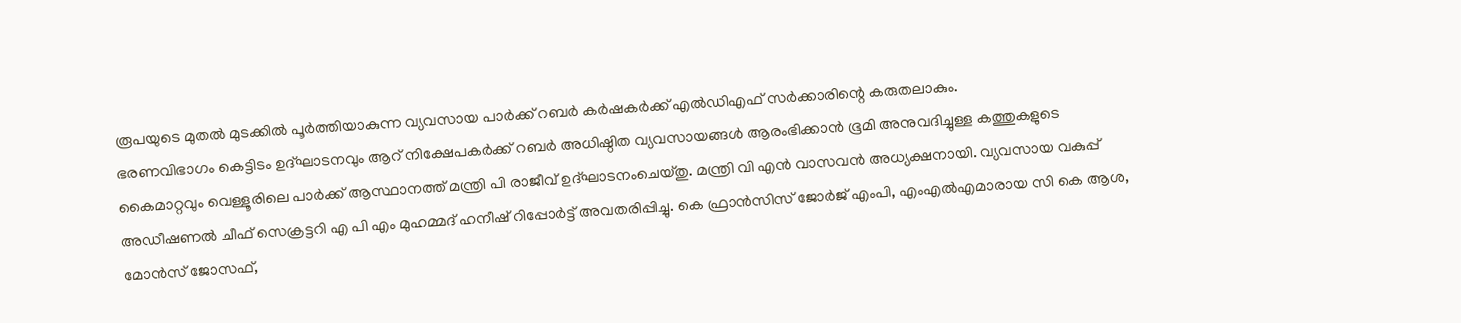രൂപയുടെ മുതൽ മുടക്കിൽ പൂർത്തിയാകുന്ന വ്യവസായ പാർക്ക് റബർ കർഷകർക്ക് എൽഡിഎഫ് സർക്കാരിന്റെ കരുതലാകും.
ഭരണവിഭാഗം കെട്ടിടം ഉദ്ഘാടനവും ആറ് നിക്ഷേപകർക്ക് റബർ അധിഷ്ഠിത വ്യവസായങ്ങൾ ആരംഭിക്കാൻ ഭൂമി അനുവദിച്ചുള്ള കത്തുകളുടെ കൈമാറ്റവും വെള്ളൂരിലെ പാർക്ക് ആസ്ഥാനത്ത് മന്ത്രി പി രാജീവ് ഉദ്ഘാടനംചെയ്തു. മന്ത്രി വി എൻ വാസവൻ അധ്യക്ഷനായി. വ്യവസായ വകുപ്പ് അഡീഷണൽ ചീഫ് സെക്രട്ടറി എ പി എം മുഹമ്മദ് ഹനീഷ് റിപ്പോർട്ട് അവതരിപ്പിച്ചു. കെ ഫ്രാൻസിസ് ജോർജ് എംപി, എംഎൽഎമാരായ സി കെ ആശ, മോൻസ് ജോസഫ്,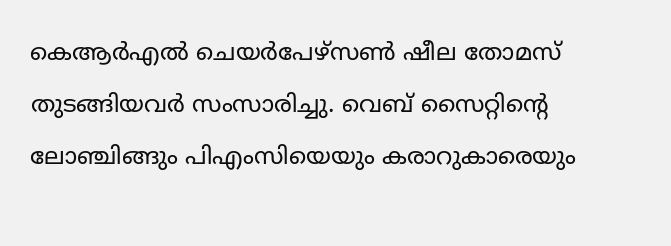കെആർഎൽ ചെയർപേഴ്സൺ ഷീല തോമസ് തുടങ്ങിയവർ സംസാരിച്ചു. വെബ് സൈറ്റിന്റെ ലോഞ്ചിങ്ങും പിഎംസിയെയും കരാറുകാരെയും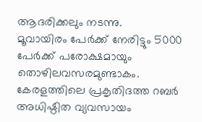ആദരിക്കലും നടന്നു.
മൂവായിരം പേർക്ക് നേരിട്ടും 5000 പേർക്ക് പരോക്ഷമായും തൊഴിലവസരമുണ്ടാകം. കേരളത്തിലെ പ്രകൃതിദത്ത റബർ അധിഷ്ഠിത വ്യവസായം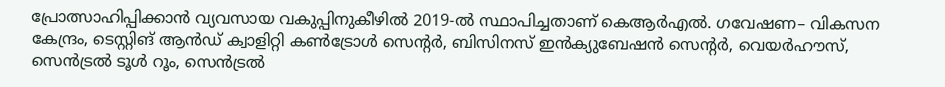പ്രോത്സാഹിപ്പിക്കാൻ വ്യവസായ വകുപ്പിനുകീഴിൽ 2019-ൽ സ്ഥാപിച്ചതാണ് കെആർഎൽ. ഗവേഷണ– വികസന കേന്ദ്രം, ടെസ്റ്റിങ് ആൻഡ് ക്വാളിറ്റി കൺട്രോൾ സെന്റർ, ബിസിനസ് ഇൻക്യുബേഷൻ സെന്റർ, വെയർഹൗസ്, സെൻട്രൽ ടൂൾ റൂം, സെൻട്രൽ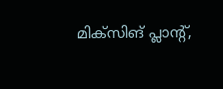മിക്സിങ് പ്ലാന്റ്,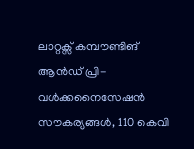ലാറ്റക്സ് കമ്പൗണ്ടിങ് ആൻഡ് പ്രി-വൾക്കനൈസേഷൻ സൗകര്യങ്ങൾ, 110 കെവി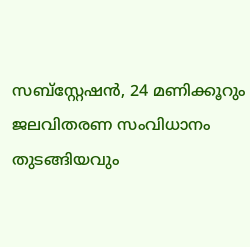സബ്സ്റ്റേഷൻ, 24 മണിക്കൂറും ജലവിതരണ സംവിധാനം തുടങ്ങിയവും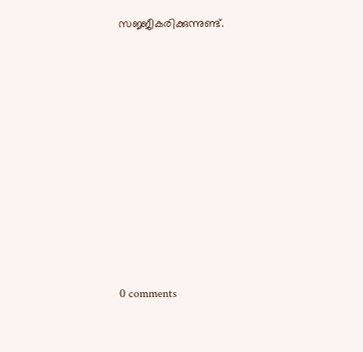സജ്ജീകരിക്കുന്നുണ്ട്.










0 comments